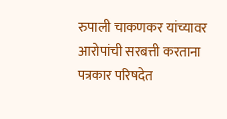रुपाली चाकणकर यांच्यावर आरोपांची सरबत्ती करताना पत्रकार परिषदेत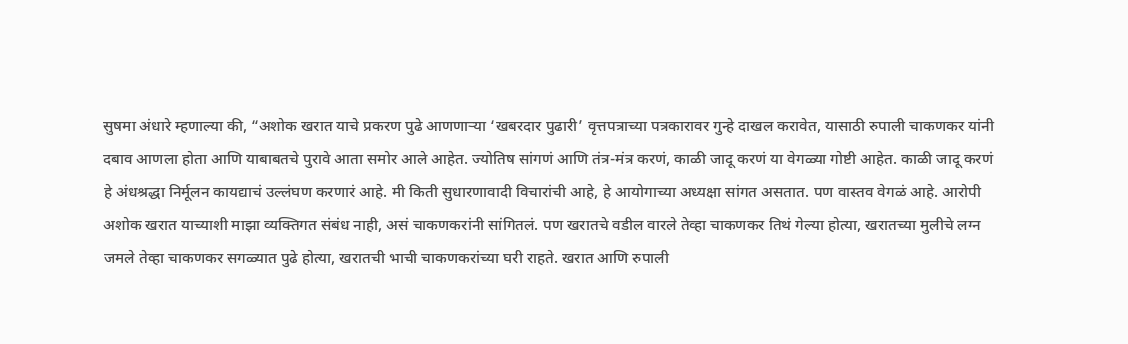सुषमा अंधारे म्हणाल्या की, “अशोक खरात याचे प्रकरण पुढे आणणाऱ्या ‘खबरदार पुढारी’ वृत्तपत्राच्या पत्रकारावर गुन्हे दाखल करावेत, यासाठी रुपाली चाकणकर यांनी दबाव आणला होता आणि याबाबतचे पुरावे आता समोर आले आहेत. ज्योतिष सांगणं आणि तंत्र-मंत्र करणं, काळी जादू करणं या वेगळ्या गोष्टी आहेत. काळी जादू करणं हे अंधश्रद्धा निर्मूलन कायद्याचं उल्लंघण करणारं आहे. मी किती सुधारणावादी विचारांची आहे, हे आयोगाच्या अध्यक्षा सांगत असतात. पण वास्तव वेगळं आहे. आरोपी अशोक खरात याच्याशी माझा व्यक्तिगत संबंध नाही, असं चाकणकरांनी सांगितलं. पण खरातचे वडील वारले तेव्हा चाकणकर तिथं गेल्या होत्या, खरातच्या मुलीचे लग्न जमले तेव्हा चाकणकर सगळ्यात पुढे होत्या, खरातची भाची चाकणकरांच्या घरी राहते. खरात आणि रुपाली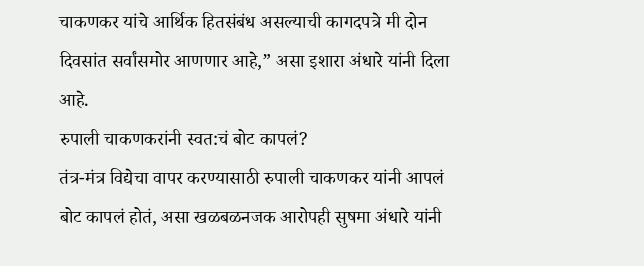चाकणकर यांचे आर्थिक हितसंबंध असल्याची कागदपत्रे मी दोन दिवसांत सर्वांसमोर आणणार आहे,” असा इशारा अंधारे यांनी दिला आहे.
रुपाली चाकणकरांनी स्वत:चं बोट कापलं?
तंत्र-मंत्र विद्येचा वापर करण्यासाठी रुपाली चाकणकर यांनी आपलं बोट कापलं होतं, असा खळबळनजक आरोपही सुषमा अंधारे यांनी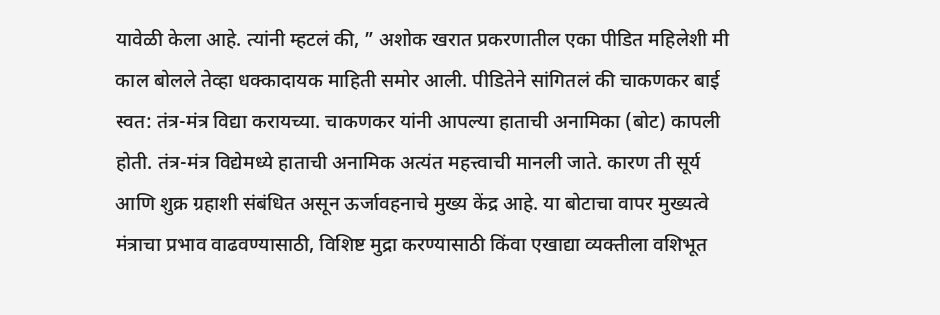यावेळी केला आहे. त्यांनी म्हटलं की, ” अशोक खरात प्रकरणातील एका पीडित महिलेशी मी काल बोलले तेव्हा धक्कादायक माहिती समोर आली. पीडितेने सांगितलं की चाकणकर बाई स्वत: तंत्र-मंत्र विद्या करायच्या. चाकणकर यांनी आपल्या हाताची अनामिका (बोट) कापली होती. तंत्र-मंत्र विद्येमध्ये हाताची अनामिक अत्यंत महत्त्वाची मानली जाते. कारण ती सूर्य आणि शुक्र ग्रहाशी संबंधित असून ऊर्जावहनाचे मुख्य केंद्र आहे. या बोटाचा वापर मुख्यत्वे मंत्राचा प्रभाव वाढवण्यासाठी, विशिष्ट मुद्रा करण्यासाठी किंवा एखाद्या व्यक्तीला वशिभूत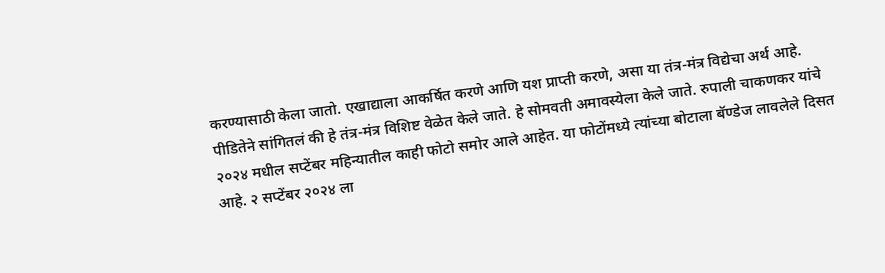करण्यासाठी केला जातो. एखाद्याला आकर्षित करणे आणि यश प्राप्ती करणे, असा या तंत्र-मंत्र विद्येचा अर्थ आहे. पीडितेने सांगितलं की हे तंत्र-मंत्र विशिष्ट वेळेत केले जाते. हे सोमवती अमावस्येला केले जाते. रुपाली चाकणकर यांचे २०२४ मधील सप्टेंबर महिन्यातील काही फोटो समोर आले आहेत. या फोटोंमध्ये त्यांच्या बोटाला बॅण्डेज लावलेले दिसत आहे. २ सप्टेंबर २०२४ ला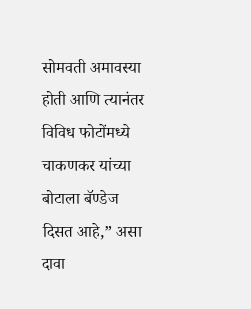सोमवती अमावस्या होती आणि त्यानंतर विविध फोटोंमध्ये चाकणकर यांच्या बोटाला बॅण्डेज दिसत आहे,” असा दावा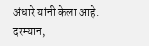अंधारे यांनी केला आहे.
दरम्यान,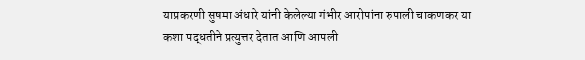याप्रकरणी सुषमा अंधारे यांनी केलेल्या गंभीर आरोपांना रुपाली चाकणकर या कशा पद्धतीने प्रत्युत्तर देतात आणि आपली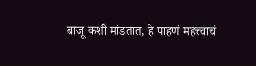बाजू कशी मांडतात, हे पाहणं महत्त्वाचं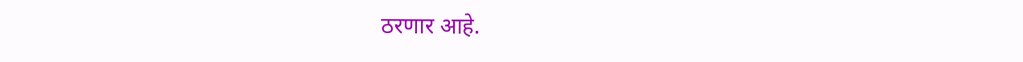ठरणार आहे.